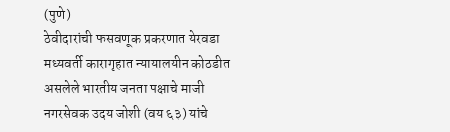(पुणे)
ठेवीदारांची फसवणूक प्रकरणात येरवडा मध्यवर्ती कारागृहात न्यायालयीन कोठडीत असलेले भारतीय जनता पक्षाचे माजी नगरसेवक उदय जोशी (वय ६३) यांचे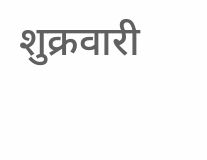शुक्रवारी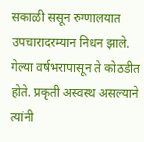सकाळी ससून रुग्णालयात उपचारादरम्यान निधन झाले. गेल्या वर्षभरापासून ते कोठडीत होते. प्रकृती अस्वस्थ असल्याने त्यांनी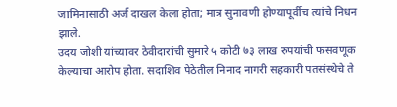जामिनासाठी अर्ज दाखल केला होता; मात्र सुनावणी होण्यापूर्वीच त्यांचे निधन झाले.
उदय जोशी यांच्यावर ठेवीदारांची सुमारे ५ कोटी ७३ लाख रुपयांची फसवणूक केल्याचा आरोप होता. सदाशिव पेठेतील निनाद नागरी सहकारी पतसंस्थेचे ते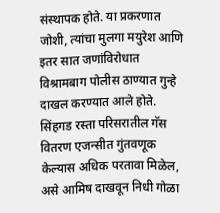संस्थापक होते. या प्रकरणात जोशी, त्यांचा मुलगा मयुरेश आणि इतर सात जणांविरोधात विश्रामबाग पोलीस ठाण्यात गुन्हे दाखल करण्यात आले होते. सिंहगड रस्ता परिसरातील गॅस वितरण एजन्सीत गुंतवणूक केल्यास अधिक परतावा मिळेल, असे आमिष दाखवून निधी गोळा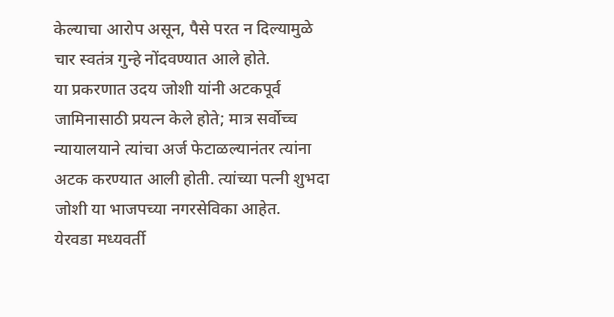केल्याचा आरोप असून, पैसे परत न दिल्यामुळे चार स्वतंत्र गुन्हे नोंदवण्यात आले होते.
या प्रकरणात उदय जोशी यांनी अटकपूर्व जामिनासाठी प्रयत्न केले होते; मात्र सर्वोच्च न्यायालयाने त्यांचा अर्ज फेटाळल्यानंतर त्यांना अटक करण्यात आली होती. त्यांच्या पत्नी शुभदा जोशी या भाजपच्या नगरसेविका आहेत.
येरवडा मध्यवर्ती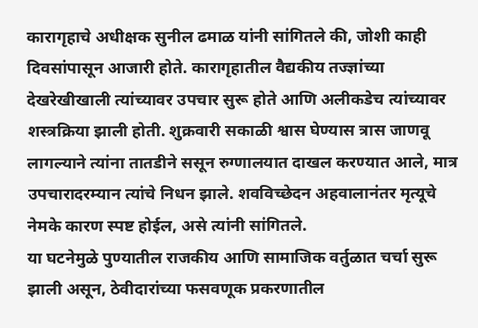कारागृहाचे अधीक्षक सुनील ढमाळ यांनी सांगितले की, जोशी काही दिवसांपासून आजारी होते. कारागृहातील वैद्यकीय तज्ज्ञांच्या देखरेखीखाली त्यांच्यावर उपचार सुरू होते आणि अलीकडेच त्यांच्यावर शस्त्रक्रिया झाली होती. शुक्रवारी सकाळी श्वास घेण्यास त्रास जाणवू लागल्याने त्यांना तातडीने ससून रुग्णालयात दाखल करण्यात आले, मात्र उपचारादरम्यान त्यांचे निधन झाले. शवविच्छेदन अहवालानंतर मृत्यूचे नेमके कारण स्पष्ट होईल, असे त्यांनी सांगितले.
या घटनेमुळे पुण्यातील राजकीय आणि सामाजिक वर्तुळात चर्चा सुरू झाली असून, ठेवीदारांच्या फसवणूक प्रकरणातील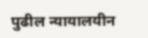पुढील न्यायालयीन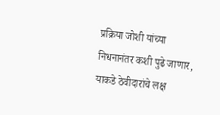प्रक्रिया जोशी यांच्या निधनानंतर कशी पुढे जाणार, याकडे ठेवीदारांचे लक्ष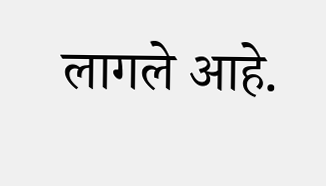लागले आहे.